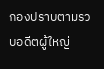กองปราบตามรวบอดีตผู้ใหญ่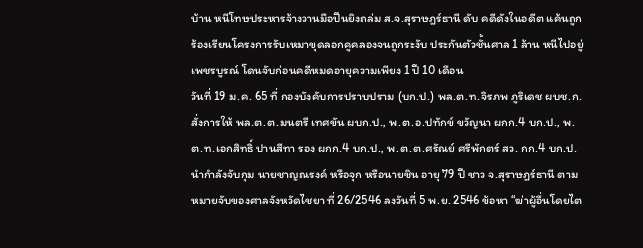บ้าน หนีโทษประหารจ้างวานมือปืนยิงถล่ม ส.จ.สุราษฎร์ธานี ดับ คดีดังในอดีต แค้นถูกร้องเรียนโครงการรับเหมาขุดลอกคูคลองจนถูกระงับ ประกันตัวชั้นศาล 1 ล้าน หนีไปอยู่เพชรบูรณ์ โดนจับก่อนคดีหมดอายุความเพียง 1 ปี 10 เดือน
วันที่ 19 ม.ค. 65 ที่ กองบังคับการปราบปราม (บก.ป.) พล.ต.ท.จิรภพ ภูริเดช ผบช.ก. สั่งการให้ พล.ต.ต.มนตรี เทศขัน ผบก.ป., พ.ต.อ.ปทักข์ ขวัญนา ผกก.4 บก.ป., พ.ต.ท.เอกสิทธิ์ ปานสีทา รอง ผกก.4 บก.ป., พ.ต.ต.ศรัณย์ ศรีพักตร์ สว. กก.4 บก.ป. นำกำลังจับกุม นายชาญณรงค์ หรือจุก หรือนายชิน อายุ 79 ปี ชาว จ.สุราษฎร์ธานี ตามหมายจับของศาลจังหวัดไชยา ที่ 26/2546 ลงวันที่ 5 พ.ย. 2546 ข้อหา “ฆ่าผู้อื่นโดยไต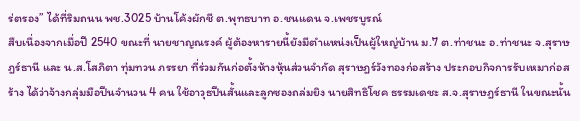ร่ตรอง” ได้ที่ริมถนน พช.3025 บ้านโค้งผักชี ต.พุทธบาท อ.ชนแดน จ.เพชรบูรณ์
สืบเนื่องจากเมื่อปี 2540 ขณะที่ นายชาญณรงค์ ผู้ต้องหารายนี้ยังมีตำแหน่งเป็นผู้ใหญ่บ้าน ม.7 ต.ท่าชนะ อ.ท่าชนะ จ.สุราษฎร์ธานี และ น.ส.โสภิตา ทุ่มทวน ภรรยา ที่ร่วมกันก่อตั้งห้างหุ้นส่วนจํากัด สุราษฎร์วังทองก่อสร้าง ประกอบกิจการรับเหมาก่อสร้าง ได้ว่าจ้างกลุ่มมือปืนจำนวน 4 คน ใช้อาวุธปืนสั้นและลูกซองถล่มยิง นายสิทธิโชค ธรรมเดชะ ส.จ.สุราษฎร์ธานี ในขณะนั้น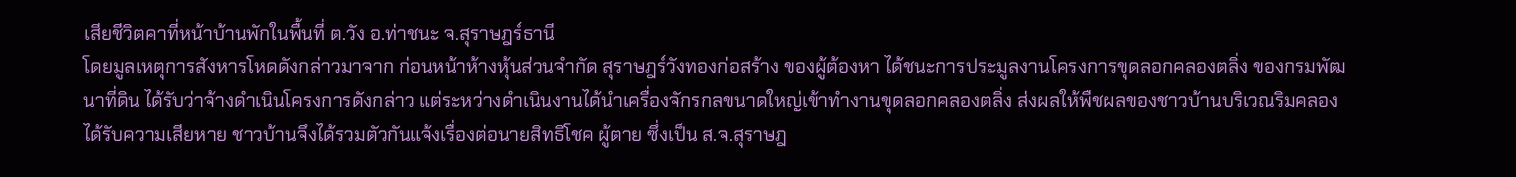เสียชีวิตคาที่หน้าบ้านพักในพื้นที่ ต.วัง อ.ท่าชนะ จ.สุราษฎร์ธานี
โดยมูลเหตุการสังหารโหดดังกล่าวมาจาก ก่อนหน้าห้างหุ้นส่วนจํากัด สุราษฎร์วังทองก่อสร้าง ของผู้ต้องหา ได้ชนะการประมูลงานโครงการขุดลอกคลองตลิ่ง ของกรมพัฒนาที่ดิน ได้รับว่าจ้างดำเนินโครงการดังกล่าว แต่ระหว่างดำเนินงานได้นําเครื่องจักรกลขนาดใหญ่เข้าทํางานขุดลอกคลองตลิ่ง ส่งผลให้พืชผลของชาวบ้านบริเวณริมคลองได้รับความเสียหาย ชาวบ้านจึงได้รวมตัวกันแจ้งเรื่องต่อนายสิทธิโชค ผู้ตาย ซึ่งเป็น ส.จ.สุราษฎ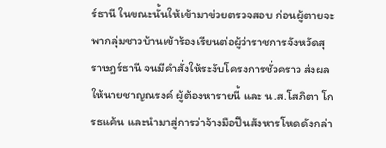ร์ธานี ในขณะนั้นให้เข้ามาข่วยตรวจสอบ ก่อนผู้ตายจะพากลุ่มชาวบ้านเข้าร้องเรียนต่อผู้ว่าราชการจังหวัดสุราษฎร์ธานี จนมีคําสั่งให้ระงับโครงการชั่วคราว ส่งผลให้นายชาญณรงค์ ผู้ต้องหารายนี้ และ น.ส.โสภิตา โกรธแค้น และนำมาสู่การว่าจ้างมือปืนสังหารโหดดังกล่า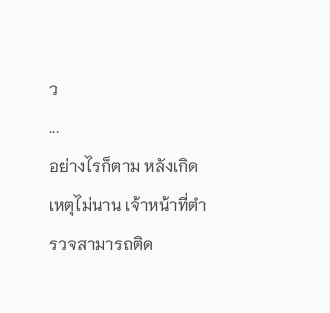ว
...
อย่างไรก็ตาม หลังเกิดเหตุไม่นาน เจ้าหน้าที่ตำรวจสามารถติด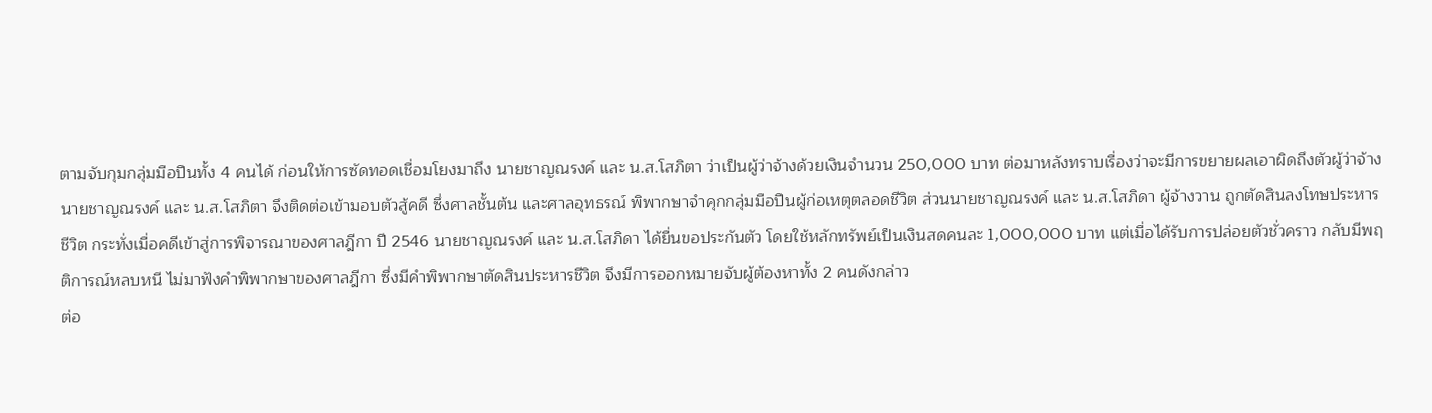ตามจับกุมกลุ่มมือปืนทั้ง 4 คนได้ ก่อนให้การซัดทอดเชื่อมโยงมาถึง นายชาญณรงค์ และ น.ส.โสภิตา ว่าเป็นผู้ว่าจ้างด้วยเงินจำนวน 250,000 บาท ต่อมาหลังทราบเรื่องว่าจะมีการขยายผลเอาผิดถึงตัวผู้ว่าจ้าง นายชาญณรงค์ และ น.ส.โสภิตา จึงติดต่อเข้ามอบตัวสู้คดี ซึ่งศาลชั้นต้น และศาลอุทธรณ์ พิพากษาจําคุกกลุ่มมือปืนผู้ก่อเหตุตลอดชีวิต ส่วนนายชาญณรงค์ และ น.ส.โสภิดา ผู้จ้างวาน ถูกตัดสินลงโทษประหารชีวิต กระทั่งเมื่อคดีเข้าสู่การพิจารณาของศาลฎีกา ปี 2546 นายชาญณรงค์ และ น.ส.โสภิดา ได้ยื่นขอประกันตัว โดยใช้หลักทรัพย์เป็นเงินสดคนละ 1,000,000 บาท แต่เมื่อได้รับการปล่อยตัวชั่วคราว กลับมีพฤติการณ์หลบหนี ไม่มาฟังคําพิพากษาของศาลฎีกา ซึ่งมีคำพิพากษาตัดสินประหารชีวิต จึงมีการออกหมายจับผู้ต้องหาทั้ง 2 คนดังกล่าว
ต่อ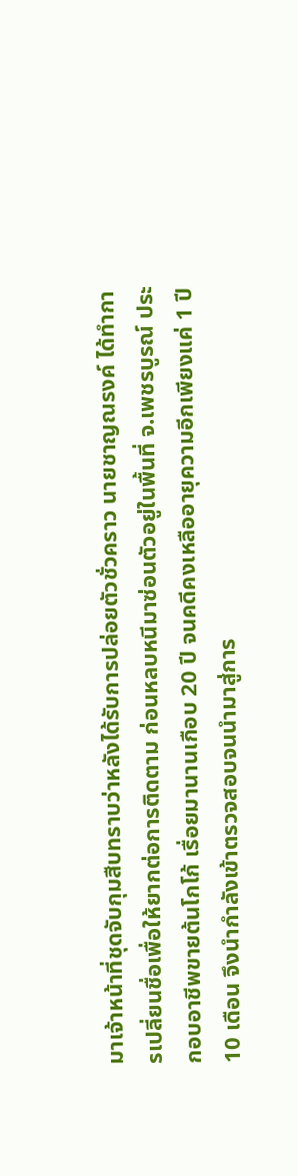มาเจ้าหน้าที่ชุดจับกุมสืบทราบว่าหลังได้รับการปล่อยตัวชั่วคราว นายชาญณรงค์ ได้ทำการเปลี่ยนชื่อเพื่อให้ยากต่อการติดตาม ก่อนหลบหนีมาซ่อนตัวอยู่ในพื้นที่ จ.เพชรบูรณ์ ประกอบอาชีพขายต้นโกโก้ เรื่อยมานานเกือบ 20 ปี จนคดีคงเหลืออายุความอีกเพียงแค่ 1 ปี 10 เดือน จึงนำกำลังเข้าตรวจสอบจนนำมาสู่การ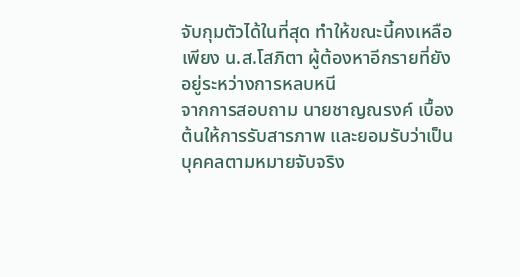จับกุมตัวได้ในที่สุด ทำให้ขณะนี้คงเหลือเพียง น.ส.โสภิตา ผู้ต้องหาอีกรายที่ยังอยู่ระหว่างการหลบหนี
จากการสอบถาม นายชาญณรงค์ เบื้องต้นให้การรับสารภาพ และยอมรับว่าเป็นบุคคลตามหมายจับจริง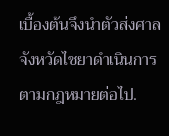เบื้องต้นจึงนำตัวส่งศาลจังหวัดไชยาดําเนินการตามกฎหมายต่อไป.